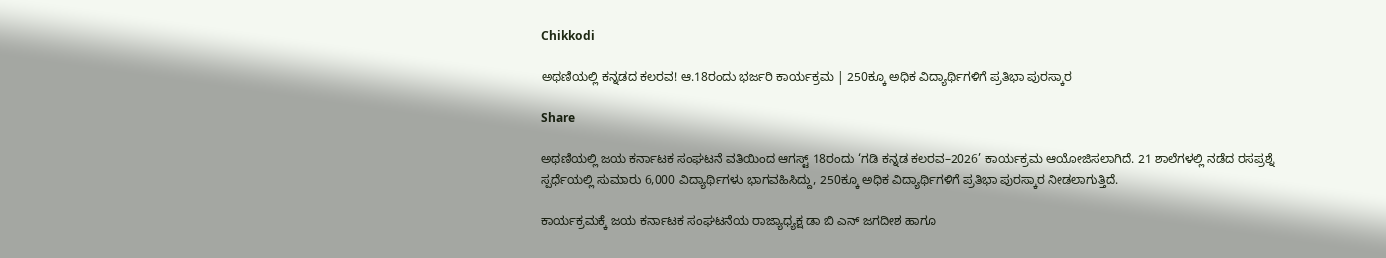Chikkodi

ಅಥಣಿಯಲ್ಲಿ ಕನ್ನಡದ ಕಲರವ! ಆ.18ರಂದು ಭರ್ಜರಿ ಕಾರ್ಯಕ್ರಮ | 250ಕ್ಕೂ ಅಧಿಕ ವಿದ್ಯಾರ್ಥಿಗಳಿಗೆ ಪ್ರತಿಭಾ ಪುರಸ್ಕಾರ

Share

ಅಥಣಿಯಲ್ಲಿ ಜಯ ಕರ್ನಾಟಕ ಸಂಘಟನೆ ವತಿಯಿಂದ ಆಗಸ್ಟ್ 18ರಂದು ‘ಗಡಿ ಕನ್ನಡ ಕಲರವ–2026’ ಕಾರ್ಯಕ್ರಮ ಆಯೋಜಿಸಲಾಗಿದೆ. 21 ಶಾಲೆಗಳಲ್ಲಿ ನಡೆದ ರಸಪ್ರಶ್ನೆ ಸ್ಪರ್ಧೆಯಲ್ಲಿ ಸುಮಾರು 6,000 ವಿದ್ಯಾರ್ಥಿಗಳು ಭಾಗವಹಿಸಿದ್ದು, 250ಕ್ಕೂ ಅಧಿಕ ವಿದ್ಯಾರ್ಥಿಗಳಿಗೆ ಪ್ರತಿಭಾ ಪುರಸ್ಕಾರ ನೀಡಲಾಗುತ್ತಿದೆ.

ಕಾರ್ಯಕ್ರಮಕ್ಕೆ ಜಯ ಕರ್ನಾಟಕ ಸಂಘಟನೆಯ ರಾಜ್ಯಾಧ್ಯಕ್ಷ ಡಾ ಬಿ ಎನ್ ಜಗದೀಶ ಹಾಗೂ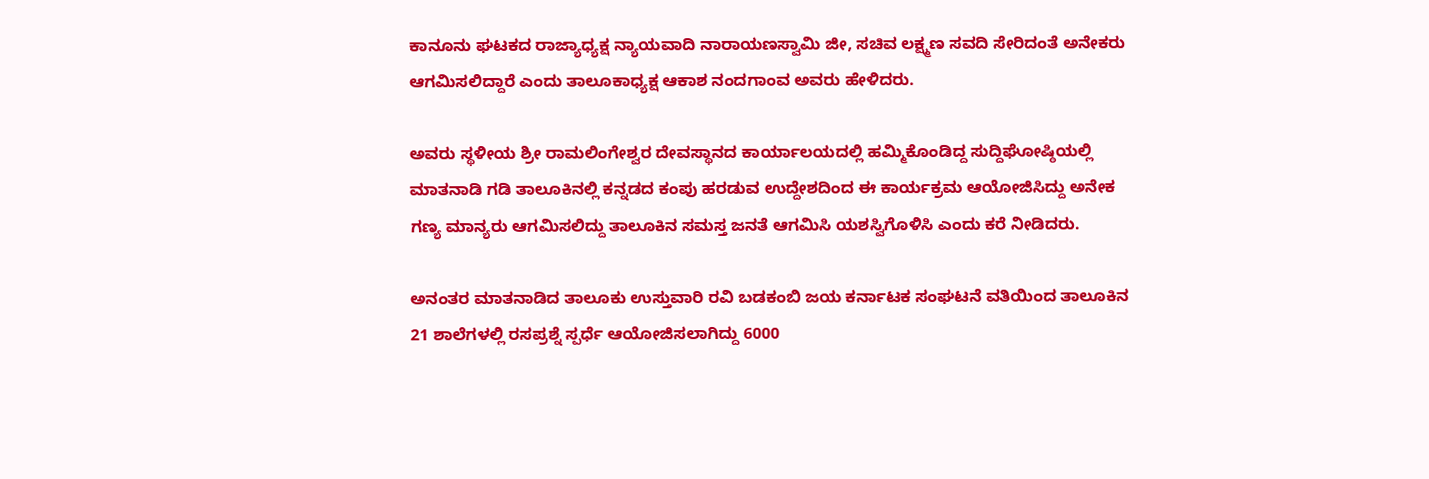ಕಾನೂನು ಘಟಕದ ರಾಜ್ಯಾಧ್ಯಕ್ಷ ನ್ಯಾಯವಾದಿ ನಾರಾಯಣಸ್ವಾಮಿ ಜೀ, ಸಚಿವ ಲಕ್ಷ್ಮಣ ಸವದಿ ಸೇರಿದಂತೆ ಅನೇಕರು ಆಗಮಿಸಲಿದ್ದಾರೆ ಎಂದು ತಾಲೂಕಾಧ್ಯಕ್ಷ ಆಕಾಶ ನಂದಗಾಂವ ಅವರು ಹೇಳಿದರು.

ಅವರು ಸ್ಥಳೀಯ ಶ್ರೀ ರಾಮಲಿಂಗೇಶ್ವರ ದೇವಸ್ಥಾನದ ಕಾರ್ಯಾಲಯದಲ್ಲಿ ಹಮ್ಮಿಕೊಂಡಿದ್ದ ಸುದ್ದಿಘೋಷ್ಠಿಯಲ್ಲಿ ಮಾತನಾಡಿ ಗಡಿ ತಾಲೂಕಿನಲ್ಲಿ ಕನ್ನಡದ ಕಂಪು ಹರಡುವ ಉದ್ದೇಶದಿಂದ ಈ ಕಾರ್ಯಕ್ರಮ ಆಯೋಜಿಸಿದ್ದು ಅನೇಕ ಗಣ್ಯ ಮಾನ್ಯರು ಆಗಮಿಸಲಿದ್ದು ತಾಲೂಕಿನ ಸಮಸ್ತ ಜನತೆ ಆಗಮಿಸಿ ಯಶಸ್ವಿಗೊಳಿಸಿ ಎಂದು ಕರೆ ನೀಡಿದರು.

ಅನಂತರ ಮಾತನಾಡಿದ ತಾಲೂಕು ಉಸ್ತುವಾರಿ ರವಿ ಬಡಕಂಬಿ ಜಯ ಕರ್ನಾಟಕ ಸಂಘಟನೆ ವತಿಯಿಂದ ತಾಲೂಕಿನ 21 ಶಾಲೆಗಳಲ್ಲಿ ರಸಪ್ರಶ್ನೆ ಸ್ಪರ್ಧೆ ಆಯೋಜಿಸಲಾಗಿದ್ದು 6000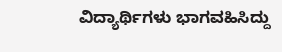ವಿದ್ಯಾರ್ಥಿಗಳು ಭಾಗವಹಿಸಿದ್ದು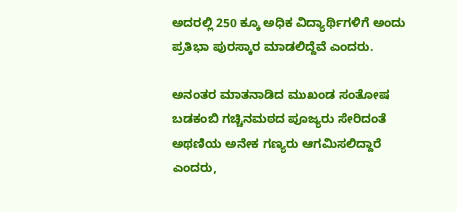ಅದರಲ್ಲಿ 250 ಕ್ಕೂ ಅಧಿಕ ವಿದ್ಯಾರ್ಥಿಗಳಿಗೆ ಅಂದು ಪ್ರತಿಭಾ ಪುರಸ್ಕಾರ ಮಾಡಲಿದ್ದೆವೆ ಎಂದರು.

ಅನಂತರ ಮಾತನಾಡಿದ ಮುಖಂಡ ಸಂತೋಷ ಬಡಕಂಬಿ ಗಚ್ಚಿನಮಠದ ಪೂಜ್ಯರು ಸೇರಿದಂತೆ ಅಥಣಿಯ ಅನೇಕ ಗಣ್ಯರು ಆಗಮಿಸಲಿದ್ದಾರೆ ಎಂದರು,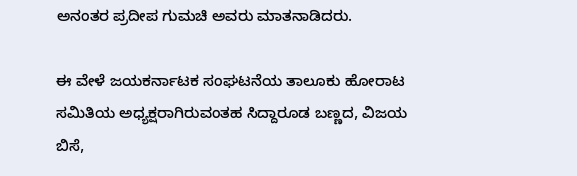ಅನಂತರ ಪ್ರದೀಪ ಗುಮಚಿ ಅವರು ಮಾತನಾಡಿದರು.

ಈ ವೇಳೆ ಜಯಕರ್ನಾಟಕ ಸಂಘಟನೆಯ ತಾಲೂಕು ಹೋರಾಟ ಸಮಿತಿಯ ಅಧ್ಯಕ್ಷರಾಗಿರುವಂತಹ ಸಿದ್ದಾರೂಡ ಬಣ್ಣದ, ವಿಜಯ ಬಿಸೆ,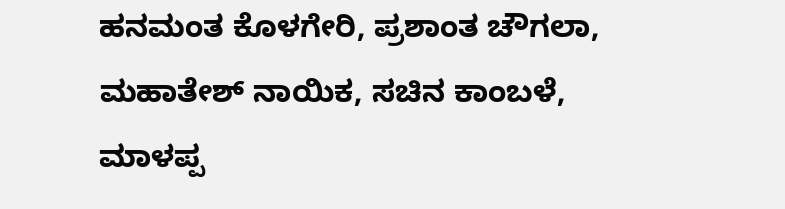ಹನಮಂತ ಕೊಳಗೇರಿ, ಪ್ರಶಾಂತ ಚೌಗಲಾ, ಮಹಾತೇಶ್ ನಾಯಿಕ, ಸಚಿನ ಕಾಂಬಳೆ, ಮಾಳಪ್ಪ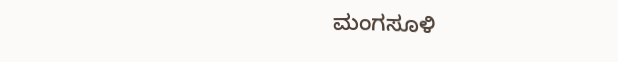ಮಂಗಸೂಳಿ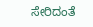ಸೇರಿದಂತೆ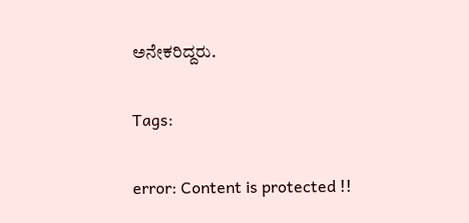ಅನೇಕರಿದ್ದರು.

Tags:

error: Content is protected !!